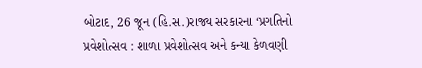બોટાદ, 26 જૂન (હિ.સ.)રાજ્ય સરકારના ‘પ્રગતિનો પ્રવેશોત્સવ : શાળા પ્રવેશોત્સવ અને કન્યા કેળવણી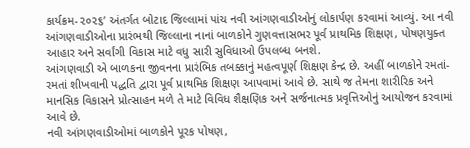કાર્યક્રમ-૨૦૨૬’ અંતર્ગત બોટાદ જિલ્લામાં પાંચ નવી આંગણવાડીઓનું લોકાર્પણ કરવામાં આવ્યું. આ નવી આંગણવાડીઓના પ્રારંભથી જિલ્લાના નાનાં બાળકોને ગુણવત્તાસભર પૂર્વ પ્રાથમિક શિક્ષણ, પોષણયુક્ત આહાર અને સર્વાંગી વિકાસ માટે વધુ સારી સુવિધાઓ ઉપલબ્ધ બનશે.
આંગણવાડી એ બાળકના જીવનના પ્રારંભિક તબક્કાનું મહત્વપૂર્ણ શિક્ષણ કેન્દ્ર છે. અહીં બાળકોને રમતાં-રમતાં શીખવાની પદ્ધતિ દ્વારા પૂર્વ પ્રાથમિક શિક્ષણ આપવામાં આવે છે. સાથે જ તેમના શારીરિક અને માનસિક વિકાસને પ્રોત્સાહન મળે તે માટે વિવિધ શૈક્ષણિક અને સર્જનાત્મક પ્રવૃત્તિઓનું આયોજન કરવામાં આવે છે.
નવી આંગણવાડીઓમાં બાળકોને પૂરક પોષણ,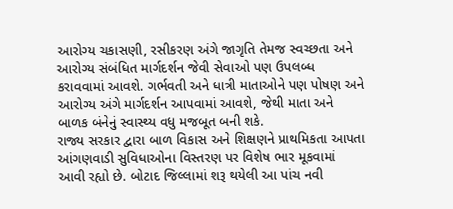આરોગ્ય ચકાસણી, રસીકરણ અંગે જાગૃતિ તેમજ સ્વચ્છતા અને આરોગ્ય સંબંધિત માર્ગદર્શન જેવી સેવાઓ પણ ઉપલબ્ધ કરાવવામાં આવશે. ગર્ભવતી અને ધાત્રી માતાઓને પણ પોષણ અને આરોગ્ય અંગે માર્ગદર્શન આપવામાં આવશે, જેથી માતા અને બાળક બંનેનું સ્વાસ્થ્ય વધુ મજબૂત બની શકે.
રાજ્ય સરકાર દ્વારા બાળ વિકાસ અને શિક્ષણને પ્રાથમિકતા આપતા આંગણવાડી સુવિધાઓના વિસ્તરણ પર વિશેષ ભાર મૂકવામાં આવી રહ્યો છે. બોટાદ જિલ્લામાં શરૂ થયેલી આ પાંચ નવી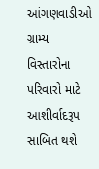આંગણવાડીઓ ગ્રામ્ય વિસ્તારોના પરિવારો માટે આશીર્વાદરૂપ સાબિત થશે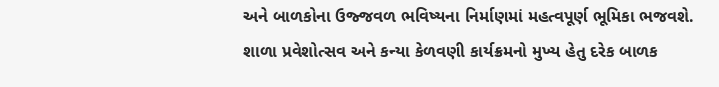અને બાળકોના ઉજ્જવળ ભવિષ્યના નિર્માણમાં મહત્વપૂર્ણ ભૂમિકા ભજવશે.
શાળા પ્રવેશોત્સવ અને કન્યા કેળવણી કાર્યક્રમનો મુખ્ય હેતુ દરેક બાળક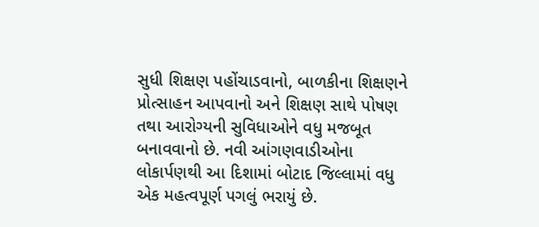સુધી શિક્ષણ પહોંચાડવાનો, બાળકીના શિક્ષણને પ્રોત્સાહન આપવાનો અને શિક્ષણ સાથે પોષણ તથા આરોગ્યની સુવિધાઓને વધુ મજબૂત બનાવવાનો છે. નવી આંગણવાડીઓના લોકાર્પણથી આ દિશામાં બોટાદ જિલ્લામાં વધુ એક મહત્વપૂર્ણ પગલું ભરાયું છે.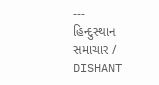---
હિન્દુસ્થાન સમાચાર / DISHANT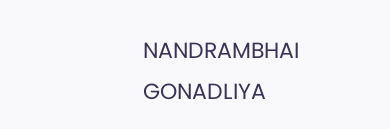NANDRAMBHAI GONADLIYA